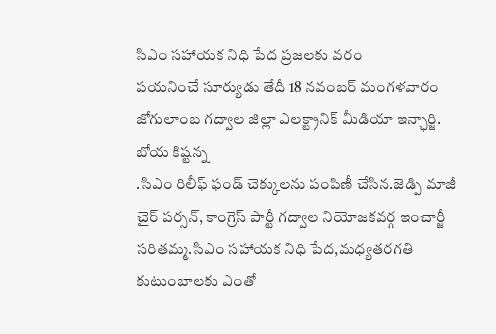సిఎం సహాయక నిధి పేద ప్రజలకు వరం
పయనించే సూర్యుడు తేదీ 18 నవంబర్ మంగళవారం జోగులాంబ గద్వాల జిల్లా ఎలక్ట్రానిక్ మీడియా ఇన్ఛార్జి. బోయ కిష్టన్న
.సిఎం రిలీఫ్ ఫండ్ చెక్కులను పంపిణీ చేసిన.జెడ్పి మాజీ చైర్ పర్సన్, కాంగ్రెస్ పార్టీ గద్వాల నియోజకవర్గ ఇంచార్జీ సరితమ్మ.సిఎం సహాయక నిధి పేద,మధ్యతరగతి కుటుంబాలకు ఎంతో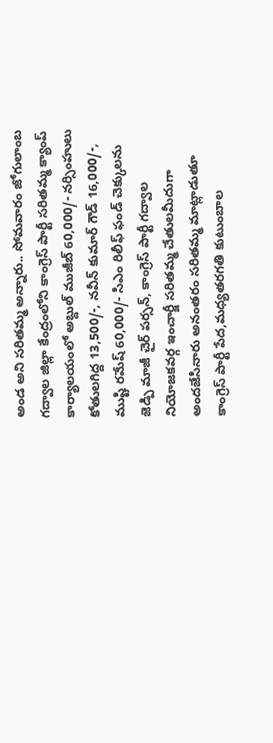అండ అని సరితమ్మ అన్నారు.. సోమవారం జోగులాంబ గద్వాల జిల్లా కేంద్రంలోని కాంగ్రెస్ పార్టీ సరితమ్మ క్యాంప్ కార్యాలయంలో అబ్దుల్ ముజీబ్ 60,000/- నర్సింహులు కోతులగిద్ద 13,500/-, నవీన్ కుమార్ గౌడ్ 16,000/-, ముష్టి రమేష్ 60,000/- సిఎం రిలీఫ్ ఫండ్ చెక్కులను జెడ్పి మాజీ చైర్ పర్సన్, కాంగ్రెస్ పార్టీ గద్వాల నియోజకవర్గ ఇంచార్జీ సరితమ్మ చేతులమీదుగా అందజేసినారు అనంతరం సరితమ్మ మాట్లాడుతూ కాంగ్రెస్ పార్టీ పేద,మధ్యతరగతి కుటుంబాల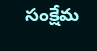సంక్షేమ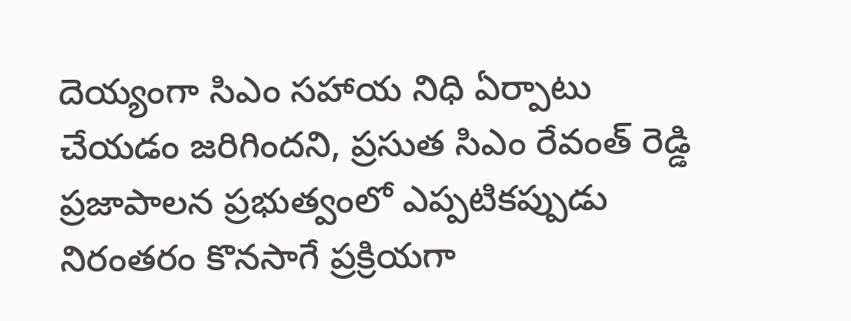దెయ్యంగా సిఎం సహాయ నిధి ఏర్పాటు చేయడం జరిగిందని, ప్రసుత సిఎం రేవంత్ రెడ్డి ప్రజాపాలన ప్రభుత్వంలో ఎప్పటికప్పుడు నిరంతరం కొనసాగే ప్రక్రియగా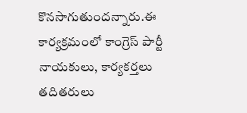కొనసాగుతుందన్నారు.ఈ కార్యక్రమంలో కాంగ్రెస్ పార్టీ నాయకులు, కార్యకర్తలు తదితరులు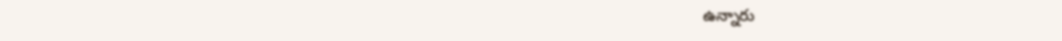ఉన్నారు